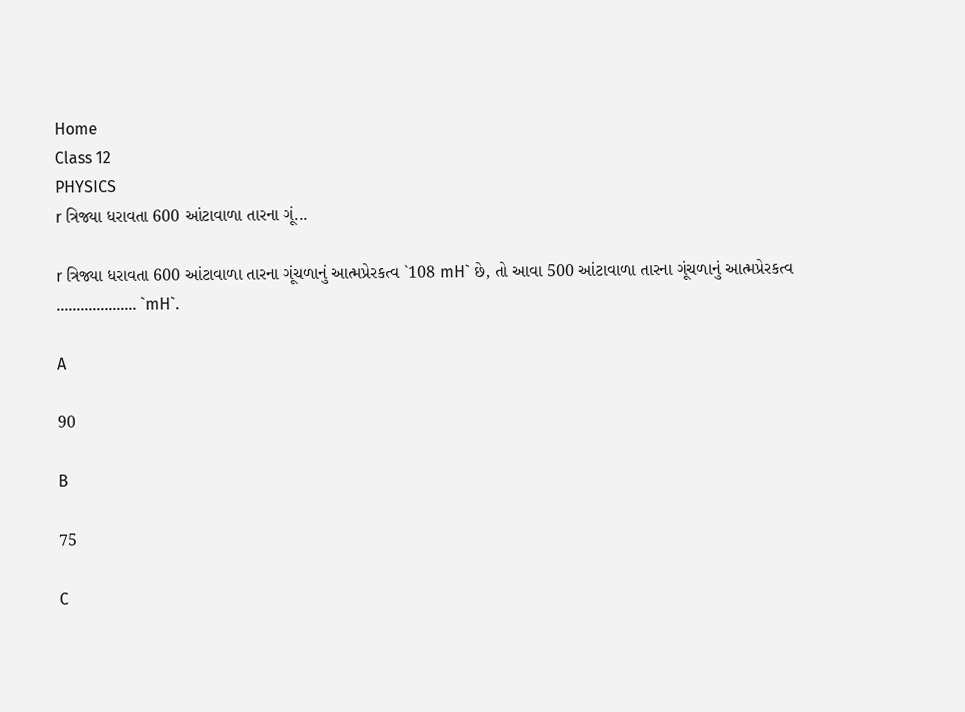Home
Class 12
PHYSICS
r ત્રિજ્યા ધરાવતા 600 આંટાવાળા તારના ગૂં...

r ત્રિજ્યા ધરાવતા 600 આંટાવાળા તારના ગૂંચળાનું આત્મપ્રેરકત્વ `108 mH` છે, તો આવા 500 આંટાવાળા તારના ગૂંચળાનું આત્મપ્રેરકત્વ ……………….. `mH`.

A

90

B

75

C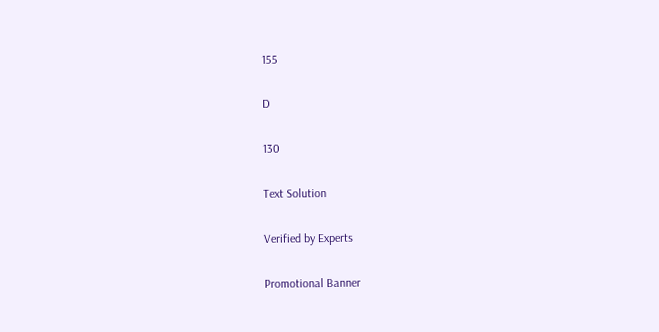155

D

130

Text Solution

Verified by Experts

Promotional Banner